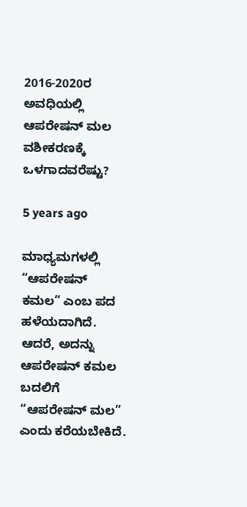2016-2020ರ ಅವಧಿಯಲ್ಲಿ ಆಪರೇಷನ್ ಮಲ ವಶೀಕರಣಕ್ಕೆ ಒಳಗಾದವರೆಷ್ಟು?

5 years ago

ಮಾಧ್ಯಮಗಳಲ್ಲಿ “ಆಪರೇಷನ್ ಕಮಲ” ಎಂಬ ಪದ ಹಳೆಯದಾಗಿದೆ. ಆದರೆ, ಅದನ್ನು ಆಪರೇಷನ್ ಕಮಲ ಬದಲಿಗೆ “ಆಪರೇಷನ್ ಮಲ” ಎಂದು ಕರೆಯಬೇಕಿದೆ.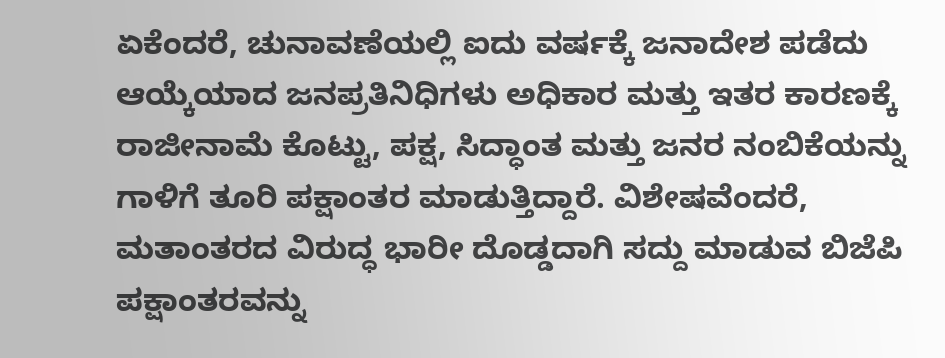ಏಕೆಂದರೆ, ಚುನಾವಣೆಯಲ್ಲಿ ಐದು ವರ್ಷಕ್ಕೆ ಜನಾದೇಶ ಪಡೆದು ಆಯ್ಕೆಯಾದ ಜನಪ್ರತಿನಿಧಿಗಳು ಅಧಿಕಾರ ಮತ್ತು ಇತರ ಕಾರಣಕ್ಕೆ ರಾಜೀನಾಮೆ ಕೊಟ್ಟು, ಪಕ್ಷ, ಸಿದ್ಧಾಂತ ಮತ್ತು ಜನರ ನಂಬಿಕೆಯನ್ನು ಗಾಳಿಗೆ ತೂರಿ ಪಕ್ಷಾಂತರ ಮಾಡುತ್ತಿದ್ದಾರೆ. ವಿಶೇಷವೆಂದರೆ, ಮತಾಂತರದ ವಿರುದ್ಧ ಭಾರೀ ದೊಡ್ಡದಾಗಿ ಸದ್ದು ಮಾಡುವ ಬಿಜೆಪಿ ಪಕ್ಷಾಂತರವನ್ನು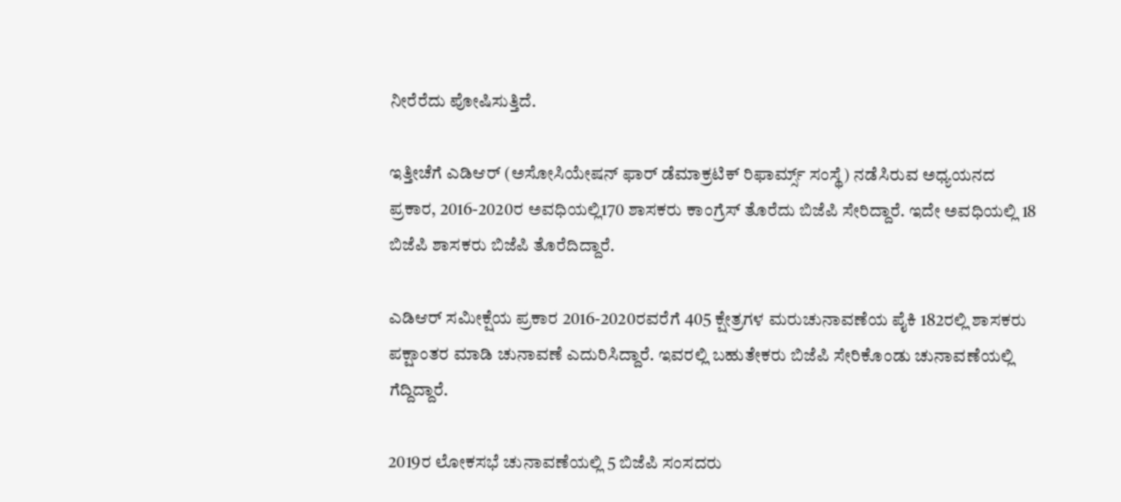ನೀರೆರೆದು ಪೋಷಿಸುತ್ತಿದೆ.

ಇತ್ತೀಚೆಗೆ ಎಡಿಆರ್ (ಅಸೋಸಿಯೇಷನ್ ಫಾರ್ ಡೆಮಾಕ್ರಟಿಕ್ ರಿಫಾರ್ಮ್ಸ್ ಸಂಸ್ಥೆ) ನಡೆಸಿರುವ ಅಧ್ಯಯನದ ಪ್ರಕಾರ, 2016-2020ರ ಅವಧಿಯಲ್ಲಿ170 ಶಾಸಕರು ಕಾಂಗ್ರೆಸ್ ತೊರೆದು ಬಿಜೆಪಿ ಸೇರಿದ್ದಾರೆ. ಇದೇ ಅವಧಿಯಲ್ಲಿ 18 ಬಿಜೆಪಿ ಶಾಸಕರು ಬಿಜೆಪಿ ತೊರೆದಿದ್ದಾರೆ.

ಎಡಿಆರ್ ಸಮೀಕ್ಷೆಯ ಪ್ರಕಾರ 2016-2020ರವರೆಗೆ 405 ಕ್ಷೇತ್ರಗಳ ಮರುಚುನಾವಣೆಯ ಪೈಕಿ 182ರಲ್ಲಿ ಶಾಸಕರು ಪಕ್ಷಾಂತರ ಮಾಡಿ ಚುನಾವಣೆ ಎದುರಿಸಿದ್ದಾರೆ. ಇವರಲ್ಲಿ ಬಹುತೇಕರು ಬಿಜೆಪಿ ಸೇರಿಕೊಂಡು ಚುನಾವಣೆಯಲ್ಲಿ ಗೆದ್ದಿದ್ದಾರೆ.

2019ರ ಲೋಕಸಭೆ ಚುನಾವಣೆಯಲ್ಲಿ 5 ಬಿಜೆಪಿ ಸಂಸದರು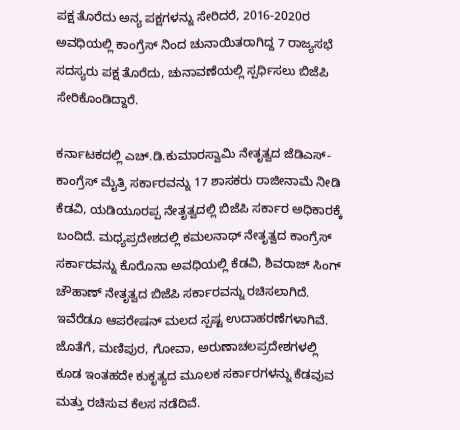ಪಕ್ಷ ತೊರೆದು ಅನ್ಯ ಪಕ್ಷಗಳನ್ನು ಸೇರಿದರೆ, 2016-2020ರ ಅವಧಿಯಲ್ಲಿ ಕಾಂಗ್ರೆಸ್ ನಿಂದ ಚುನಾಯಿತರಾಗಿದ್ದ 7 ರಾಜ್ಯಸಭೆ ಸದಸ್ಯರು ಪಕ್ಷ ತೊರೆದು, ಚುನಾವಣೆಯಲ್ಲಿ ಸ್ಪರ್ಧಿಸಲು ಬಿಜೆಪಿ ಸೇರಿಕೊಂಡಿದ್ದಾರೆ.

ಕರ್ನಾಟಕದಲ್ಲಿ ಎಚ್.ಡಿ.ಕುಮಾರಸ್ವಾಮಿ ನೇತೃತ್ವದ ಜೆಡಿಎಸ್-ಕಾಂಗ್ರೆಸ್ ಮೈತ್ರಿ ಸರ್ಕಾರವನ್ನು 17 ಶಾಸಕರು ರಾಜೀನಾಮೆ ನೀಡಿ ಕೆಡವಿ, ಯಡಿಯೂರಪ್ಪ ನೇತೃತ್ವದಲ್ಲಿ ಬಿಜೆಪಿ ಸರ್ಕಾರ ಅಧಿಕಾರಕ್ಕೆ ಬಂದಿದೆ. ಮಧ್ಯಪ್ರದೇಶದಲ್ಲಿ ಕಮಲನಾಥ್ ನೇತೃತ್ವದ ಕಾಂಗ್ರೆಸ್ ಸರ್ಕಾರವನ್ನು ಕೊರೊನಾ ಅವಧಿಯಲ್ಲಿ ಕೆಡವಿ, ಶಿವರಾಜ್ ಸಿಂಗ್ ಚೌಹಾಣ್ ನೇತೃತ್ವದ ಬಿಜೆಪಿ ಸರ್ಕಾರವನ್ನು ರಚಿಸಲಾಗಿದೆ. ಇವೆರೆಡೂ ಆಪರೇಷನ್ ಮಲದ ಸ್ಪಷ್ಟ ಉದಾಹರಣೆಗಳಾಗಿವೆ. ಜೊತೆಗೆ, ಮಣಿಪುರ, ಗೋವಾ, ಅರುಣಾಚಲಪ್ರದೇಶಗಳಲ್ಲಿ ಕೂಡ ಇಂತಹದೇ ಕುಕೃತ್ಯದ ಮೂಲಕ ಸರ್ಕಾರಗಳನ್ನು ಕೆಡವುವ ಮತ್ತು ರಚಿಸುವ ಕೆಲಸ ನಡೆದಿವೆ.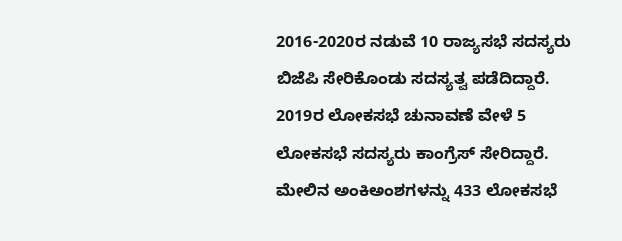2016-2020ರ ನಡುವೆ 10 ರಾಜ್ಯಸಭೆ ಸದಸ್ಯರು ಬಿಜೆಪಿ ಸೇರಿಕೊಂಡು ಸದಸ್ಯತ್ವ ಪಡೆದಿದ್ದಾರೆ. 2019ರ ಲೋಕಸಭೆ ಚುನಾವಣೆ ವೇಳೆ 5 ಲೋಕಸಭೆ ಸದಸ್ಯರು ಕಾಂಗ್ರೆಸ್ ಸೇರಿದ್ದಾರೆ. ಮೇಲಿನ ಅಂಕಿಅಂಶಗಳನ್ನು 433 ಲೋಕಸಭೆ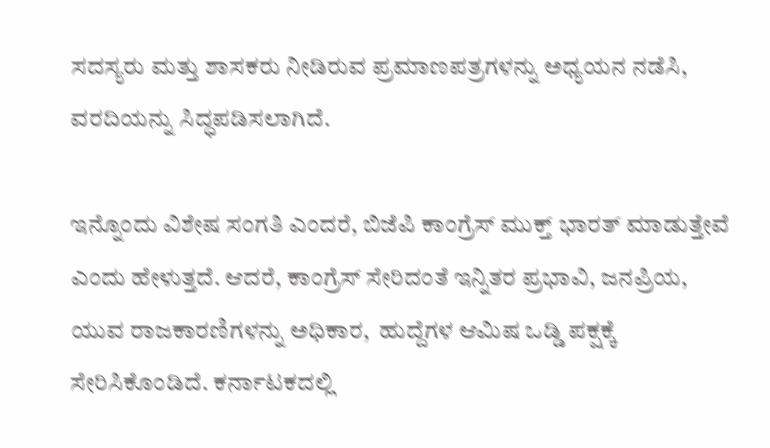ಸದಸ್ಯರು ಮತ್ತು ಶಾಸಕರು ನೀಡಿರುವ ಪ್ರಮಾಣಪತ್ರಗಳನ್ನು ಅಧ್ಯಯನ ನಡೆಸಿ, ವರದಿಯನ್ನು ಸಿದ್ಧಪಡಿಸಲಾಗಿದೆ.

ಇನ್ನೊಂದು ವಿಶೇಷ ಸಂಗತಿ ಎಂದರೆ, ಬಿಜೆಪಿ ಕಾಂಗ್ರೆಸ್ ಮುಕ್ತ್ ಭಾರತ್ ಮಾಡುತ್ತೇವೆ ಎಂದು ಹೇಳುತ್ತದೆ. ಆದರೆ, ಕಾಂಗ್ರೆಸ್ ಸೇರಿದಂತೆ ಇನ್ನಿತರ ಪ್ರಭಾವಿ, ಜನಪ್ರಿಯ, ಯುವ ರಾಜಕಾರಣಿಗಳನ್ನು ಅಧಿಕಾರ,  ಹುದ್ದೆಗಳ ಆಮಿಷ ಒಡ್ಡಿ ಪಕ್ಷಕ್ಕೆ ಸೇರಿಸಿಕೊಂಡಿದೆ. ಕರ್ನಾಟಕದಲ್ಲಿ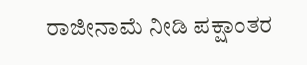ರಾಜೀನಾಮೆ ನೀಡಿ ಪಕ್ಷಾಂತರ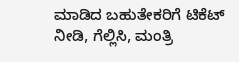ಮಾಡಿದ ಬಹುತೇಕರಿಗೆ ಟಿಕೆಟ್ ನೀಡಿ, ಗೆಲ್ಲಿಸಿ, ಮಂತ್ರಿ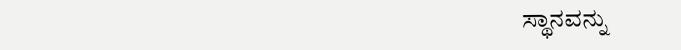ಸ್ಥಾನವನ್ನು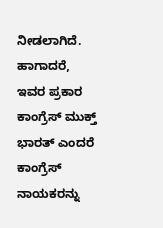ನೀಡಲಾಗಿದೆ. ಹಾಗಾದರೆ, ಇವರ ಪ್ರಕಾರ ಕಾಂಗ್ರೆಸ್ ಮುಕ್ತ್ ಭಾರತ್ ಎಂದರೆ ಕಾಂಗ್ರೆಸ್ ನಾಯಕರನ್ನು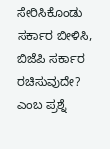ಸೇರಿಸಿಕೊಂಡು ಸರ್ಕಾರ ಬೀಳಿಸಿ, ಬಿಜೆಪಿ ಸರ್ಕಾರ ರಚಿಸುವುದೇ? ಎಂಬ ಪ್ರಶ್ನೆ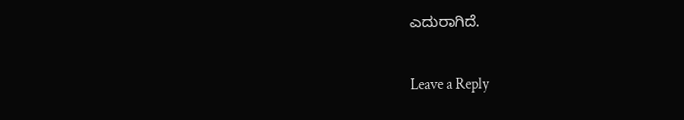ಎದುರಾಗಿದೆ.

Leave a Reply